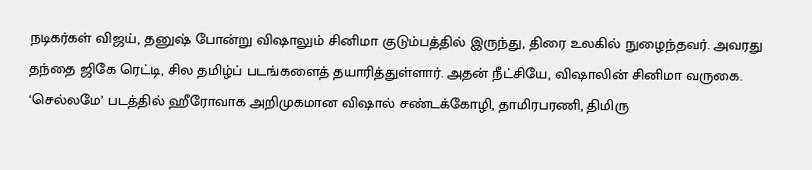நடிகர்கள் விஜய், தனுஷ் போன்று விஷாலும் சினிமா குடும்பத்தில் இருந்து, திரை உலகில் நுழைந்தவர். அவரது தந்தை ஜிகே ரெட்டி, சில தமிழ்ப் படங்களைத் தயாரித்துள்ளார். அதன் நீட்சியே, விஷாலின் சினிமா வருகை.
‘செல்லமே’ படத்தில் ஹீரோவாக அறிமுகமான விஷால் சண்டக்கோழி, தாமிரபரணி, திமிரு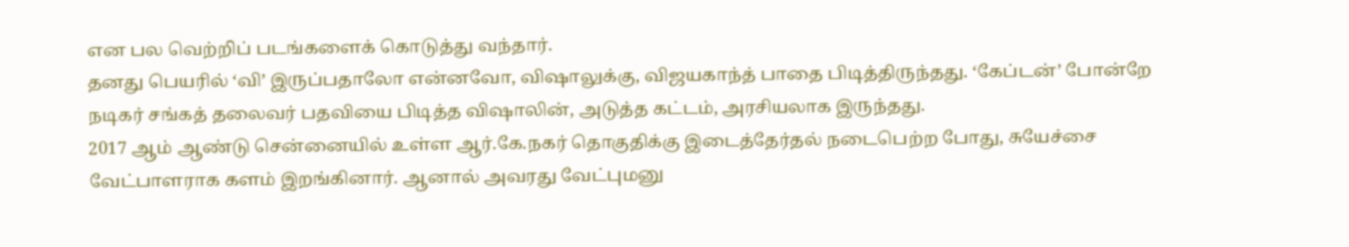என பல வெற்றிப் படங்களைக் கொடுத்து வந்தார்.
தனது பெயரில் ‘வி’ இருப்பதாலோ என்னவோ, விஷாலுக்கு, விஜயகாந்த் பாதை பிடித்திருந்தது. ‘கேப்டன்’ போன்றே நடிகர் சங்கத் தலைவர் பதவியை பிடித்த விஷாலின், அடுத்த கட்டம், அரசியலாக இருந்தது.
2017 ஆம் ஆண்டு சென்னையில் உள்ள ஆர்.கே.நகர் தொகுதிக்கு இடைத்தேர்தல் நடைபெற்ற போது, சுயேச்சை வேட்பாளராக களம் இறங்கினார். ஆனால் அவரது வேட்புமனு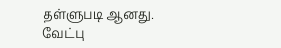தள்ளுபடி ஆனது.
வேட்பு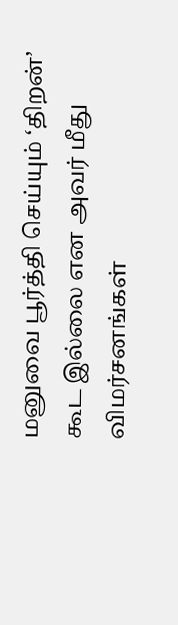மனுவை பூர்த்தி செய்யும் ‘திறன்’ கூட இல்லை என அவர் மீது விமர்சனங்கள்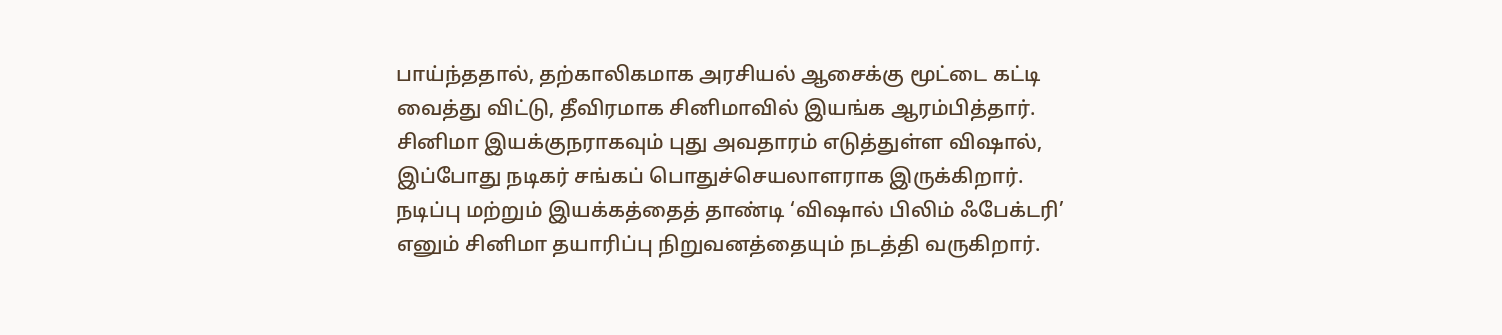பாய்ந்ததால், தற்காலிகமாக அரசியல் ஆசைக்கு மூட்டை கட்டி வைத்து விட்டு, தீவிரமாக சினிமாவில் இயங்க ஆரம்பித்தார்.
சினிமா இயக்குநராகவும் புது அவதாரம் எடுத்துள்ள விஷால், இப்போது நடிகர் சங்கப் பொதுச்செயலாளராக இருக்கிறார். நடிப்பு மற்றும் இயக்கத்தைத் தாண்டி ‘விஷால் பிலிம் ஃபேக்டரி’ எனும் சினிமா தயாரிப்பு நிறுவனத்தையும் நடத்தி வருகிறார்.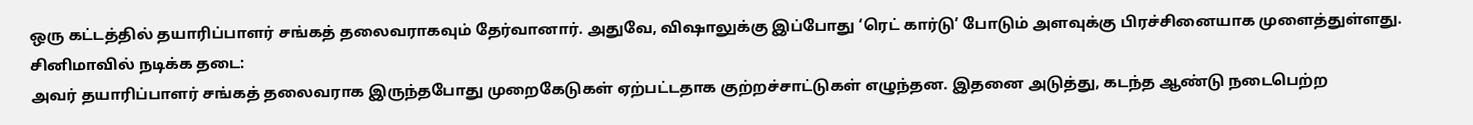ஒரு கட்டத்தில் தயாரிப்பாளர் சங்கத் தலைவராகவும் தேர்வானார். அதுவே, விஷாலுக்கு இப்போது ‘ரெட் கார்டு’ போடும் அளவுக்கு பிரச்சினையாக முளைத்துள்ளது.
சினிமாவில் நடிக்க தடை:
அவர் தயாரிப்பாளர் சங்கத் தலைவராக இருந்தபோது முறைகேடுகள் ஏற்பட்டதாக குற்றச்சாட்டுகள் எழுந்தன. இதனை அடுத்து, கடந்த ஆண்டு நடைபெற்ற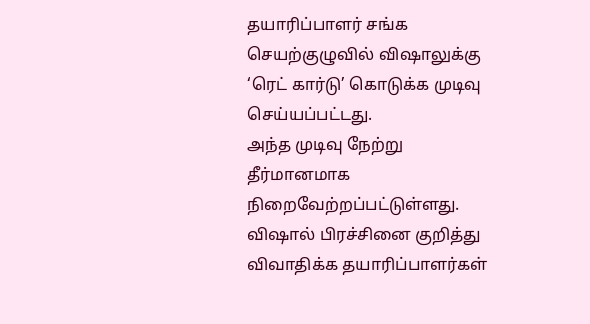தயாரிப்பாளர் சங்க செயற்குழுவில் விஷாலுக்கு ‘ரெட் கார்டு’ கொடுக்க முடிவு செய்யப்பட்டது.
அந்த முடிவு நேற்று தீர்மானமாக நிறைவேற்றப்பட்டுள்ளது. விஷால் பிரச்சினை குறித்து விவாதிக்க தயாரிப்பாளர்கள்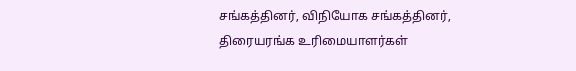சங்கத்தினர், விநியோக சங்கத்தினர், திரையரங்க உரிமையாளர்கள்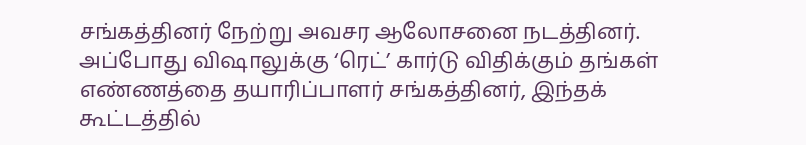சங்கத்தினர் நேற்று அவசர ஆலோசனை நடத்தினர்.
அப்போது விஷாலுக்கு ‘ரெட்’ கார்டு விதிக்கும் தங்கள் எண்ணத்தை தயாரிப்பாளர் சங்கத்தினர், இந்தக் கூட்டத்தில்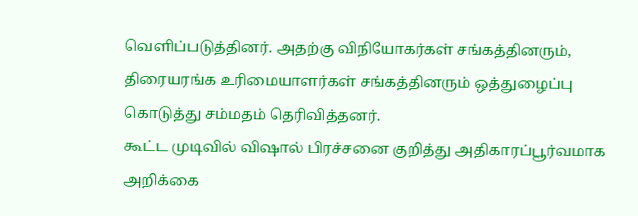வெளிப்படுத்தினர். அதற்கு விநியோகர்கள் சங்கத்தினரும், திரையரங்க உரிமையாளர்கள் சங்கத்தினரும் ஒத்துழைப்பு கொடுத்து சம்மதம் தெரிவித்தனர்.
கூட்ட முடிவில் விஷால் பிரச்சனை குறித்து அதிகாரப்பூர்வமாக அறிக்கை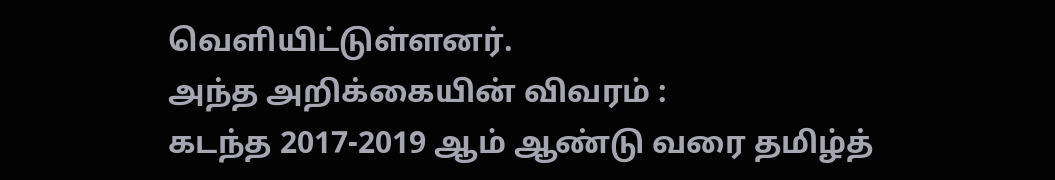வெளியிட்டுள்ளனர்.
அந்த அறிக்கையின் விவரம் :
கடந்த 2017-2019 ஆம் ஆண்டு வரை தமிழ்த்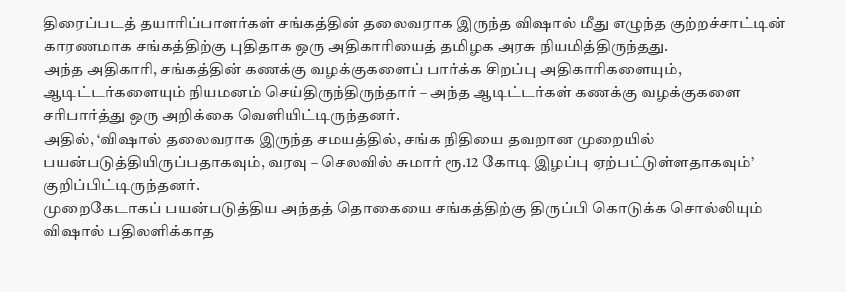திரைப்படத் தயாரிப்பாளர்கள் சங்கத்தின் தலைவராக இருந்த விஷால் மீது எழுந்த குற்றச்சாட்டின் காரணமாக சங்கத்திற்கு புதிதாக ஒரு அதிகாரியைத் தமிழக அரசு நியமித்திருந்தது.
அந்த அதிகாரி, சங்கத்தின் கணக்கு வழக்குகளைப் பார்க்க சிறப்பு அதிகாரிகளையும், ஆடிட்டர்களையும் நியமனம் செய்திருந்திருந்தார் – அந்த ஆடிட்டர்கள் கணக்கு வழக்குகளை சரிபார்த்து ஒரு அறிக்கை வெளியிட்டிருந்தனர்.
அதில், ‘விஷால் தலைவராக இருந்த சமயத்தில், சங்க நிதியை தவறான முறையில் பயன்படுத்தியிருப்பதாகவும், வரவு – செலவில் சுமார் ரூ.12 கோடி இழப்பு ஏற்பட்டுள்ளதாகவும்’ குறிப்பிட்டிருந்தனர்.
முறைகேடாகப் பயன்படுத்திய அந்தத் தொகையை சங்கத்திற்கு திருப்பி கொடுக்க சொல்லியும் விஷால் பதிலளிக்காத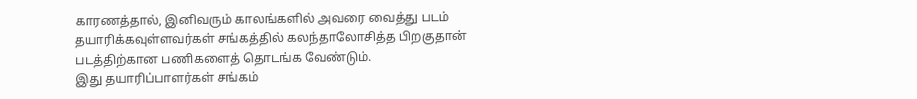காரணத்தால், இனிவரும் காலங்களில் அவரை வைத்து படம் தயாரிக்கவுள்ளவர்கள் சங்கத்தில் கலந்தாலோசித்த பிறகுதான் படத்திற்கான பணிகளைத் தொடங்க வேண்டும்.
இது தயாரிப்பாளர்கள் சங்கம்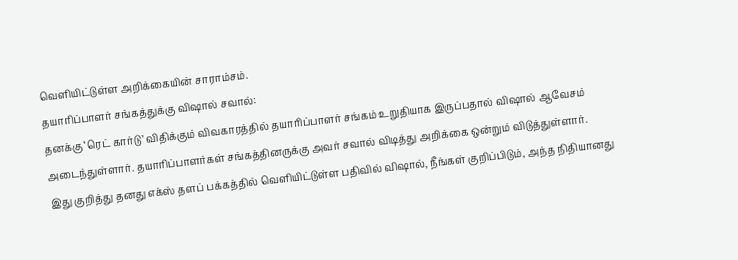வெளியிட்டுள்ள அறிக்கையின் சாராம்சம்.
தயாரிப்பாளர் சங்கத்துக்கு விஷால் சவால்:
தனக்கு ‘ரெட் கார்டு’ விதிக்கும் விவகாரத்தில் தயாரிப்பாளர் சங்கம் உறுதியாக இருப்பதால் விஷால் ஆவேசம் அடைந்துள்ளார். தயாரிப்பாளர்கள் சங்கத்தினருக்கு அவர் சவால் விடித்து அறிக்கை ஒன்றும் விடுத்துள்ளார்.
இது குறித்து தனது எக்ஸ் தளப் பக்கத்தில் வெளியிட்டுள்ள பதிவில் விஷால், நீங்கள் குறிப்பிடும், அந்த நிதியானது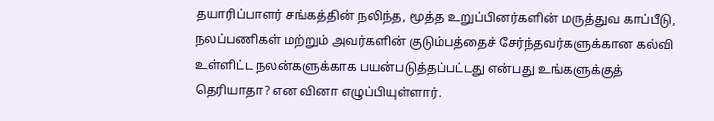தயாரிப்பாளர் சங்கத்தின் நலிந்த, மூத்த உறுப்பினர்களின் மருத்துவ காப்பீடு, நலப்பணிகள் மற்றும் அவர்களின் குடும்பத்தைச் சேர்ந்தவர்களுக்கான கல்வி உள்ளிட்ட நலன்களுக்காக பயன்படுத்தப்பட்டது என்பது உங்களுக்குத் தெரியாதா? என வினா எழுப்பியுள்ளார்.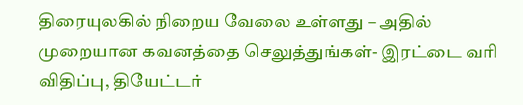திரையுலகில் நிறைய வேலை உள்ளது – அதில் முறையான கவனத்தை செலுத்துங்கள்- இரட்டை வரி விதிப்பு, தியேட்டர்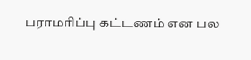பராமரிப்பு கட்டணம் என பல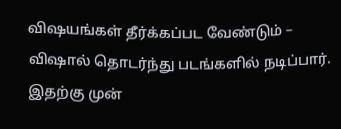விஷயங்கள் தீர்க்கப்பட வேண்டும் – விஷால் தொடர்ந்து படங்களில் நடிப்பார்.
இதற்கு முன்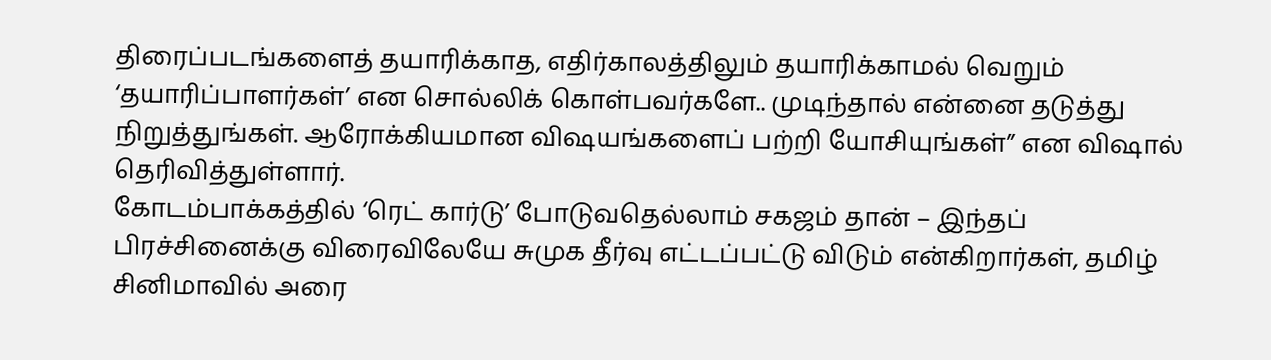திரைப்படங்களைத் தயாரிக்காத, எதிர்காலத்திலும் தயாரிக்காமல் வெறும் ‘தயாரிப்பாளர்கள்’ என சொல்லிக் கொள்பவர்களே.. முடிந்தால் என்னை தடுத்து நிறுத்துங்கள். ஆரோக்கியமான விஷயங்களைப் பற்றி யோசியுங்கள்” என விஷால் தெரிவித்துள்ளார்.
கோடம்பாக்கத்தில் ‘ரெட் கார்டு’ போடுவதெல்லாம் சகஜம் தான் – இந்தப் பிரச்சினைக்கு விரைவிலேயே சுமுக தீர்வு எட்டப்பட்டு விடும் என்கிறார்கள், தமிழ் சினிமாவில் அரை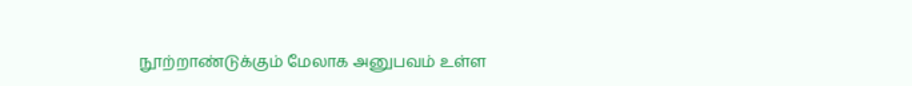நூற்றாண்டுக்கும் மேலாக அனுபவம் உள்ள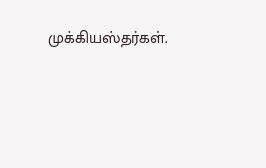முக்கியஸ்தர்கள்.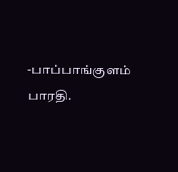-பாப்பாங்குளம் பாரதி.